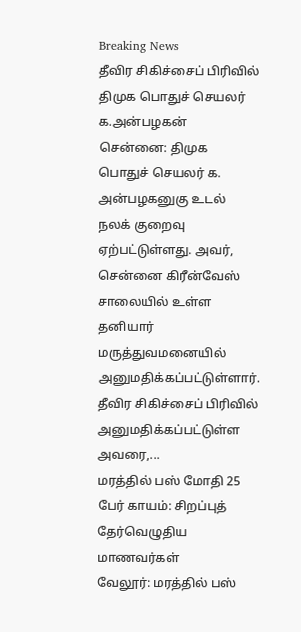Breaking News
தீவிர சிகிச்சைப் பிரிவில் திமுக பொதுச் செயலர் க.அன்பழகன்
சென்னை: திமுக பொதுச் செயலர் க. அன்பழகனுகு உடல் நலக் குறைவு ஏற்பட்டுள்ளது. அவர், சென்னை கிரீன்வேஸ் சாலையில் உள்ள தனியார் மருத்துவமனையில் அனுமதிக்கப்பட்டுள்ளார். தீவிர சிகிச்சைப் பிரிவில் அனுமதிக்கப்பட்டுள்ள அவரை,...
மரத்தில் பஸ் மோதி 25 பேர் காயம்: சிறப்புத் தேர்வெழுதிய மாணவர்கள்
வேலூர்: மரத்தில் பஸ்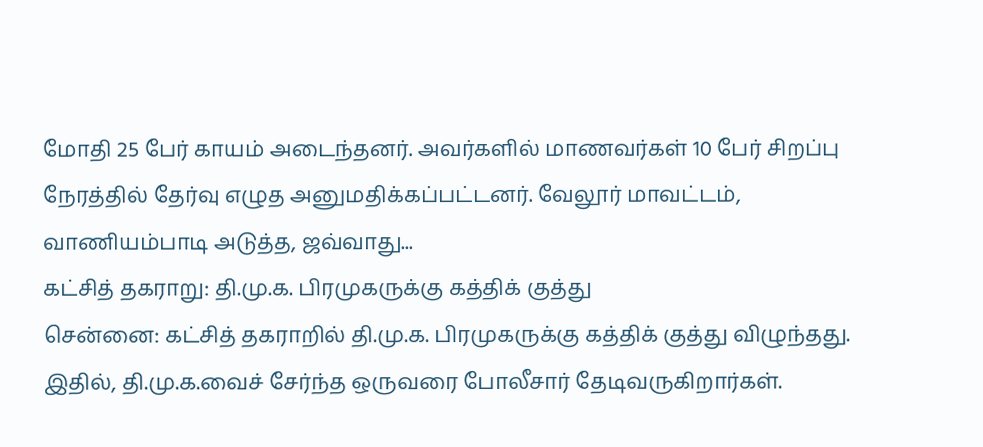மோதி 25 பேர் காயம் அடைந்தனர். அவர்களில் மாணவர்கள் 10 பேர் சிறப்பு நேரத்தில் தேர்வு எழுத அனுமதிக்கப்பட்டனர். வேலூர் மாவட்டம், வாணியம்பாடி அடுத்த, ஜவ்வாது...
கட்சித் தகராறு: தி.மு.க. பிரமுகருக்கு கத்திக் குத்து
சென்னை: கட்சித் தகராறில் தி.மு.க. பிரமுகருக்கு கத்திக் குத்து விழுந்தது. இதில், தி.மு.க.வைச் சேர்ந்த ஒருவரை போலீசார் தேடிவருகிறார்கள்.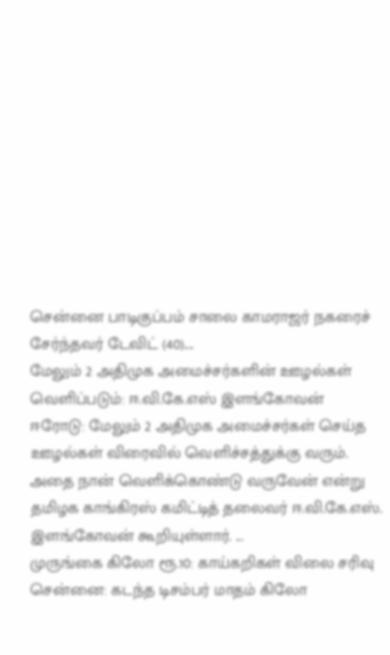சென்னை பாடிகுப்பம் சாலை காமராஜர் நகரைச் சேர்ந்தவர் டேவிட் (40)....
மேலும் 2 அதிமுக அமைச்சர்களின் ஊழல்கள் வெளிப்படும்: ஈ.வி.கே.எஸ் இளங்கோவன்
ஈரோடு: மேலும் 2 அதிமுக அமைச்சர்கள் செய்த ஊழல்கள் விரைவில் வெளிச்சத்துக்கு வரும். அதை நான் வெளிக்கொண்டு வருவேன் என்று தமிழக காங்கிரஸ் கமிட்டித் தலைவர் ஈ.வி.கே.எஸ். இளங்கோவன் கூறியுள்ளார். ...
முருங்கை கிலோ ரூ.10: காய்கறிகள் விலை சரிவு
சென்னை: கடந்த டிசம்பர் மாதம் கிலோ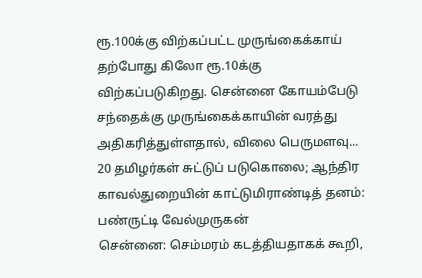ரூ.100க்கு விற்கப்பட்ட முருங்கைக்காய் தற்போது கிலோ ரூ.10க்கு விற்கப்படுகிறது. சென்னை கோயம்பேடு சந்தைக்கு முருங்கைக்காயின் வரத்து அதிகரித்துள்ளதால், விலை பெருமளவு...
20 தமிழர்கள் சுட்டுப் படுகொலை; ஆந்திர காவல்துறையின் காட்டுமிராண்டித் தனம்: பண்ருட்டி வேல்முருகன்
சென்னை: செம்மரம் கடத்தியதாகக் கூறி,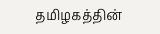தமிழகத்தின்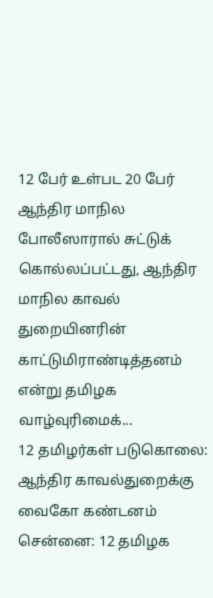12 பேர் உள்பட 20 பேர் ஆந்திர மாநில போலீஸாரால் சுட்டுக் கொல்லப்பட்டது, ஆந்திர மாநில காவல் துறையினரின் காட்டுமிராண்டித்தனம் என்று தமிழக வாழ்வுரிமைக்...
12 தமிழர்கள் படுகொலை: ஆந்திர காவல்துறைக்கு வைகோ கண்டனம்
சென்னை: 12 தமிழக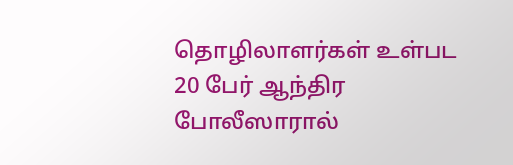தொழிலாளர்கள் உள்பட 20 பேர் ஆந்திர போலீஸாரால்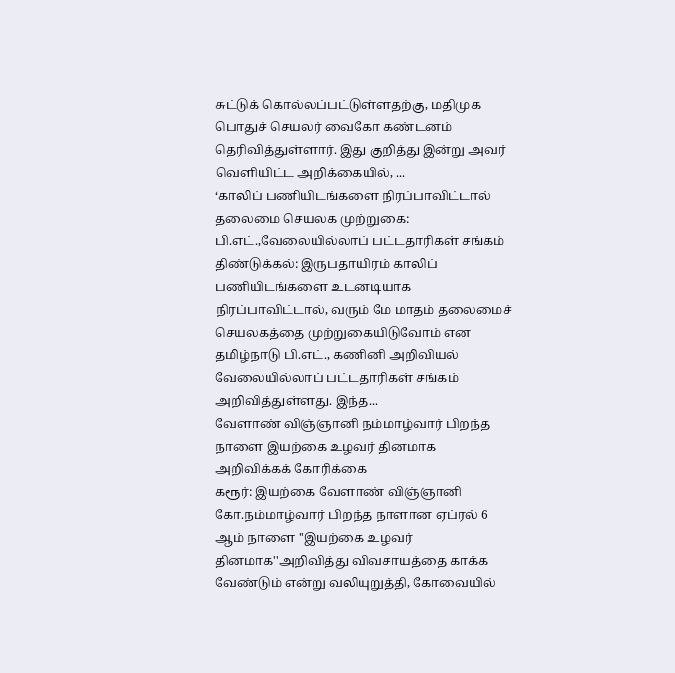சுட்டுக் கொல்லப்பட்டுள்ளதற்கு, மதிமுக பொதுச் செயலர் வைகோ கண்டனம் தெரிவித்துள்ளார். இது குறித்து இன்று அவர் வெளியிட்ட அறிக்கையில், ...
‘காலிப் பணியிடங்களை நிரப்பாவிட்டால் தலைமை செயலக முற்றுகை: பி.எட்.,வேலையில்லாப் பட்டதாரிகள் சங்கம்
திண்டுக்கல்: இருபதாயிரம் காலிப் பணியிடங்களை உடனடியாக நிரப்பாவிட்டால், வரும் மே மாதம் தலைமைச் செயலகத்தை முற்றுகையிடுவோம் என தமிழ்நாடு பி.எட்., கணினி அறிவியல் வேலையில்லாப் பட்டதாரிகள் சங்கம் அறிவித்துள்ளது. இந்த...
வேளாண் விஞ்ஞானி நம்மாழ்வார் பிறந்த நாளை இயற்கை உழவர் தினமாக அறிவிக்கக் கோரிக்கை
கரூர்: இயற்கை வேளாண் விஞ்ஞானி கோ.நம்மாழ்வார் பிறந்த நாளான ஏப்ரல் 6 ஆம் நாளை ''இயற்கை உழவர் தினமாக''அறிவித்து விவசாயத்தை காக்க வேண்டும் என்று வலியுறுத்தி, கோவையில்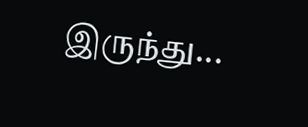இருந்து...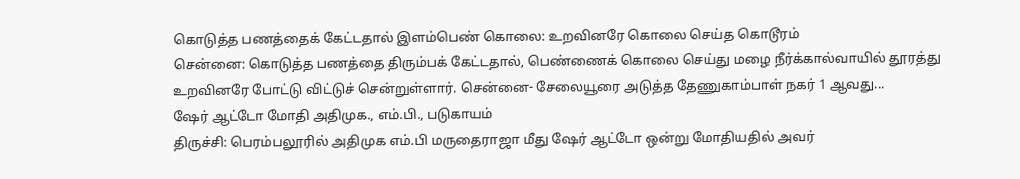கொடுத்த பணத்தைக் கேட்டதால் இளம்பெண் கொலை: உறவினரே கொலை செய்த கொடூரம்
சென்னை: கொடுத்த பணத்தை திரும்பக் கேட்டதால், பெண்ணைக் கொலை செய்து மழை நீர்க்கால்வாயில் தூரத்து உறவினரே போட்டு விட்டுச் சென்றுள்ளார். சென்னை- சேலையூரை அடுத்த தேணுகாம்பாள் நகர் 1 ஆவது...
ஷேர் ஆட்டோ மோதி அதிமுக., எம்.பி., படுகாயம்
திருச்சி: பெரம்பலூரில் அதிமுக எம்.பி மருதைராஜா மீது ஷேர் ஆட்டோ ஒன்று மோதியதில் அவர்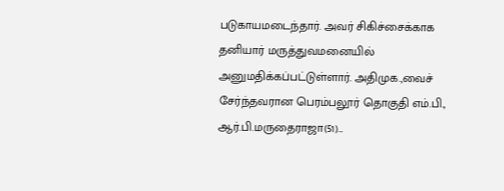படுகாயமடைந்தார். அவர் சிகிச்சைக்காக தனியார் மருத்துவமனையில் அனுமதிக்கப்பட்டுள்ளார். அதிமுக.,வைச் சேர்ந்தவரான பெரம்பலூர் தொகுதி எம்.பி., ஆர்.பி.மருதைராஜா(51)...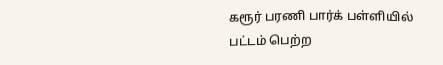கரூர் பரணி பார்க் பள்ளியில் பட்டம் பெற்ற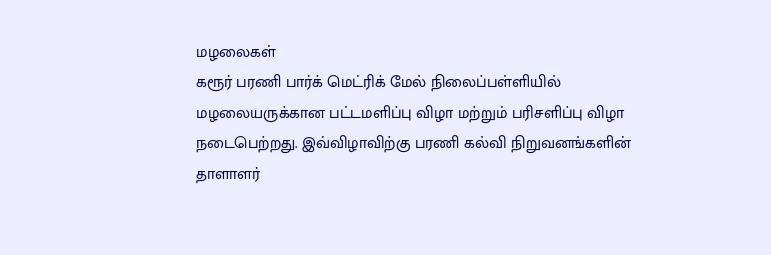மழலைகள்
கரூர் பரணி பார்க் மெட்ரிக் மேல் நிலைப்பள்ளியில் மழலையருக்கான பட்டமளிப்பு விழா மற்றும் பரிசளிப்பு விழா நடைபெற்றது. இவ்விழாவிற்கு பரணி கல்வி நிறுவனங்களின் தாளாளர்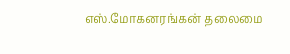எஸ்.மோகனரங்கன் தலைமை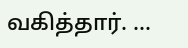வகித்தார். ...